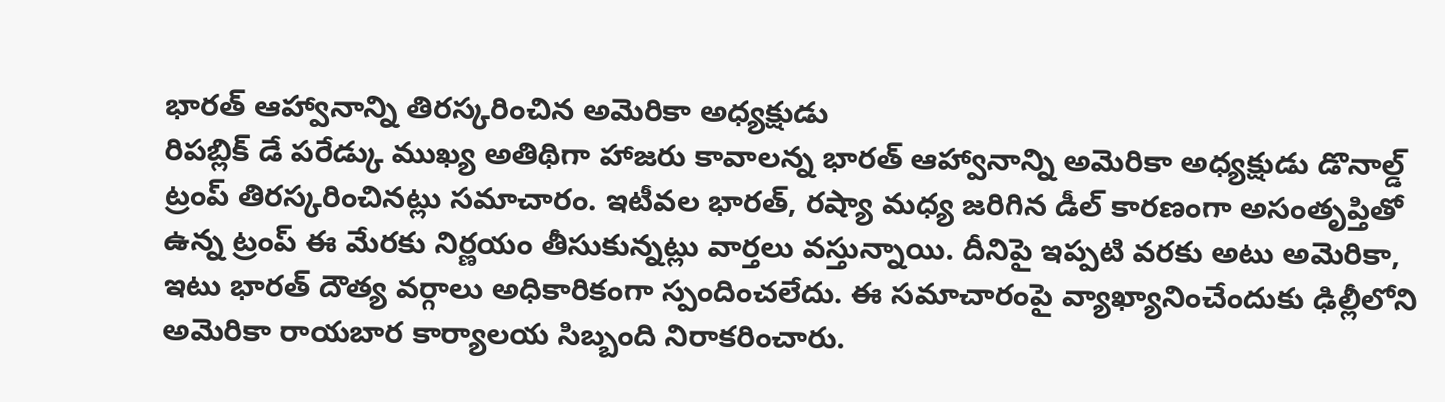భారత్ ఆహ్వానాన్ని తిరస్కరించిన అమెరికా అధ్యక్షుడు
రిపబ్లిక్ డే పరేడ్కు ముఖ్య అతిథిగా హాజరు కావాలన్న భారత్ ఆహ్వానాన్ని అమెరికా అధ్యక్షుడు డొనాల్డ్ ట్రంప్ తిరస్కరించినట్లు సమాచారం. ఇటీవల భారత్, రష్యా మధ్య జరిగిన డీల్ కారణంగా అసంతృప్తితో ఉన్న ట్రంప్ ఈ మేరకు నిర్ణయం తీసుకున్నట్లు వార్తలు వస్తున్నాయి. దీనిపై ఇప్పటి వరకు అటు అమెరికా, ఇటు భారత్ దౌత్య వర్గాలు అధికారికంగా స్పందించలేదు. ఈ సమాచారంపై వ్యాఖ్యానించేందుకు ఢిల్లీలోని అమెరికా రాయబార కార్యాలయ సిబ్బంది నిరాకరించారు.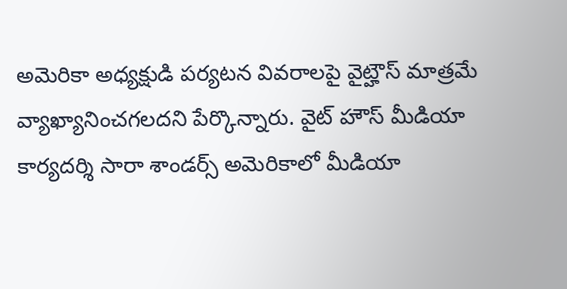అమెరికా అధ్యక్షుడి పర్యటన వివరాలపై వైట్హౌస్ మాత్రమే వ్యాఖ్యానించగలదని పేర్కొన్నారు. వైట్ హౌస్ మీడియా కార్యదర్శి సారా శాండర్స్ అమెరికాలో మీడియా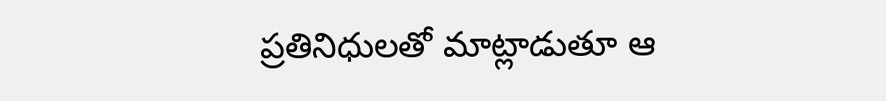ప్రతినిధులతో మాట్లాడుతూ ఆ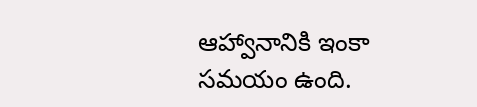ఆహ్వానానికి ఇంకా సమయం ఉంది.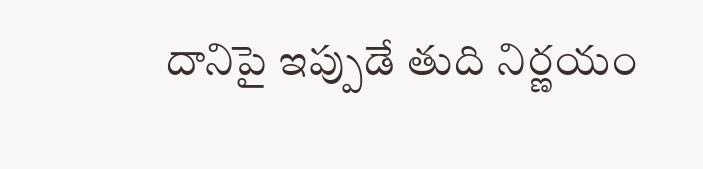దానిపై ఇప్పుడే తుది నిర్ణయం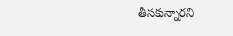తీసకున్నారని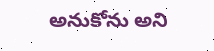అనుకోను అని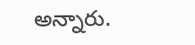అన్నారు.